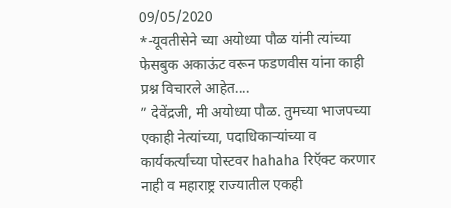09/05/2020
*-यूवतीसेने च्या अयोध्या पौळ यांनी त्यांच्या फेसबुक अकाऊंट वरून फडणवीस यांना काही प्रश्न विचारले आहेत....
” देवेंद्रजी, मी अयोध्या पौळ. तुमच्या भाजपच्या एकाही नेत्यांच्या, पदाधिकाऱ्यांच्या व कार्यकर्त्यांच्या पोस्टवर hahaha रिऍक्ट करणार नाही व महाराष्ट्र राज्यातील एकही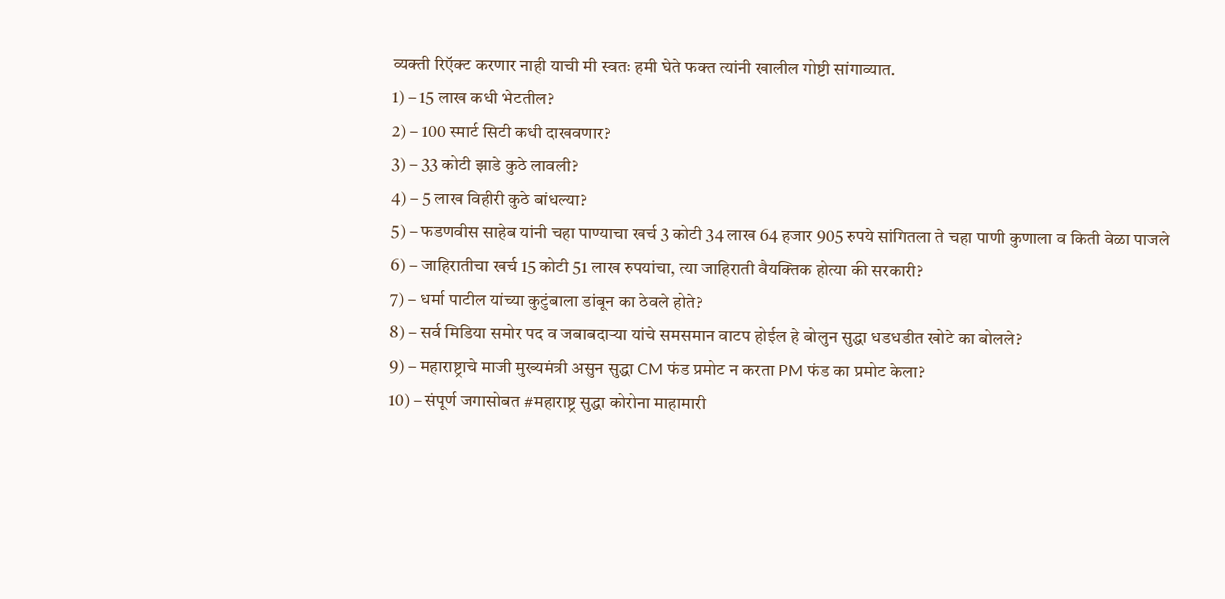व्यक्ती रिऍक्ट करणार नाही याची मी स्वतः हमी घेते फक्त त्यांनी खालील गोष्टी सांगाव्यात.
1) – 15 लाख कधी भेटतील?
2) – 100 स्मार्ट सिटी कधी दाखवणार?
3) – 33 कोटी झाडे कुठे लावली?
4) – 5 लाख विहीरी कुठे बांधल्या?
5) – फडणवीस साहेब यांनी चहा पाण्याचा खर्च 3 कोटी 34 लाख 64 हजार 905 रुपये सांगितला ते चहा पाणी कुणाला व किती वेळा पाजले
6) – जाहिरातीचा खर्च 15 कोटी 51 लाख रुपयांचा, त्या जाहिराती वैयक्तिक होत्या की सरकारी?
7) – धर्मा पाटील यांच्या कुटुंबाला डांबून का ठेवले होते?
8) – सर्व मिडिया समोर पद व जबाबदाऱ्या यांचे समसमान वाटप होईल हे बोलुन सुद्धा धडधडीत खोटे का बोलले?
9) – महाराष्ट्राचे माजी मुख्यमंत्री असुन सुद्धा CM फंड प्रमोट न करता PM फंड का प्रमोट केला?
10) – संपूर्ण जगासोबत #महाराष्ट्र सुद्धा कोरोना माहामारी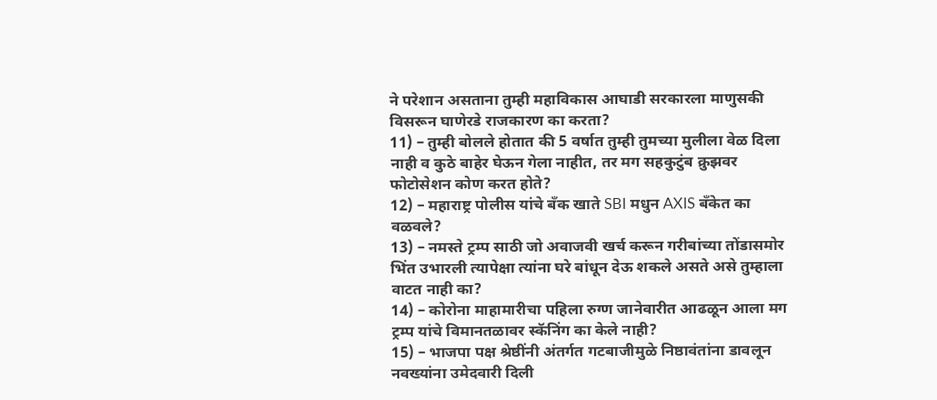ने परेशान असताना तुम्ही महाविकास आघाडी सरकारला माणुसकी विसरून घाणेरडे राजकारण का करता?
11) – तुम्ही बोलले होतात की 5 वर्षात तुम्ही तुमच्या मुलीला वेळ दिला नाही व कुठे बाहेर घेऊन गेला नाहीत, तर मग सहकुटुंब क्रुझवर फोटोसेशन कोण करत होते?
12) – महाराष्ट्र पोलीस यांचे बँक खाते SBI मधुन AXIS बँकेत का वळवले?
13) – नमस्ते ट्रम्प साठी जो अवाजवी खर्च करून गरीबांच्या तोंडासमोर भिंत उभारली त्यापेक्षा त्यांना घरे बांधून देऊ शकले असते असे तुम्हाला वाटत नाही का?
14) – कोरोना माहामारीचा पहिला रुग्ण जानेवारीत आढळून आला मग ट्रम्प यांचे विमानतळावर स्कॅनिंग का केले नाही?
15) – भाजपा पक्ष श्रेष्ठींनी अंतर्गत गटबाजीमुळे निष्ठावंतांना डावलून नवख्यांना उमेदवारी दिली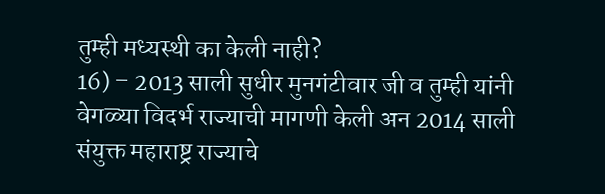तुम्ही मध्यस्थी का केली नाही?
16) – 2013 साली सुधीर मुनगंटीवार जी व तुम्ही यांनी वेगळ्या विदर्भ राज्याची मागणी केली अन 2014 साली संयुक्त महाराष्ट्र राज्याचे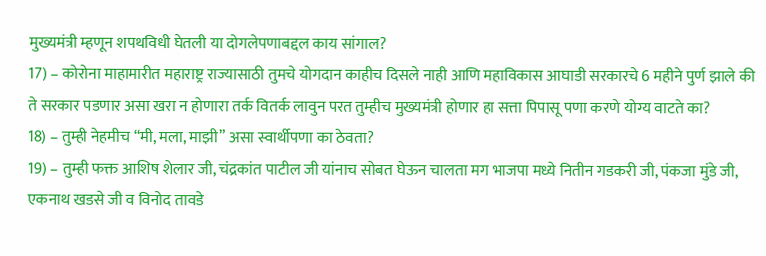मुख्यमंत्री म्हणून शपथविधी घेतली या दोगलेपणाबद्दल काय सांगाल?
17) – कोरोना माहामारीत महाराष्ट्र राज्यासाठी तुमचे योगदान काहीच दिसले नाही आणि महाविकास आघाडी सरकारचे 6 महीने पुर्ण झाले की ते सरकार पडणार असा खरा न होणारा तर्क वितर्क लावुन परत तुम्हीच मुख्यमंत्री होणार हा सत्ता पिपासू पणा करणे योग्य वाटते का?
18) – तुम्ही नेहमीच “मी, मला, माझी” असा स्वार्थीपणा का ठेवता?
19) – तुम्ही फक्त आशिष शेलार जी, चंद्रकांत पाटील जी यांनाच सोबत घेऊन चालता मग भाजपा मध्ये नितीन गडकरी जी, पंकजा मुंडे जी, एकनाथ खडसे जी व विनोद तावडे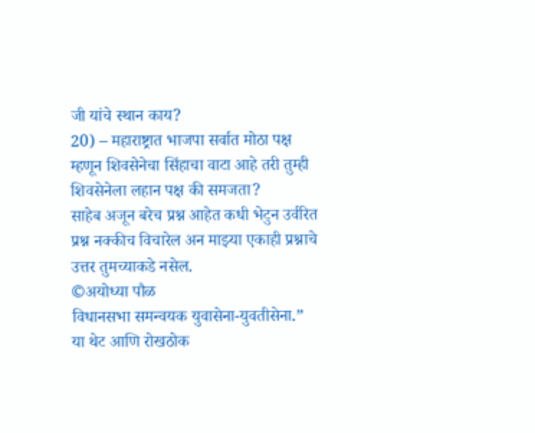जी यांचे स्थान काय?
20) – महाराष्ट्रात भाजपा सर्वात मोठा पक्ष म्हणून शिवसेनेचा सिंहाचा वाटा आहे तरी तुम्ही शिवसेनेला लहान पक्ष की समजता?
साहेब अजून बरेच प्रश्न आहेत कधी भेटुन उर्वरित प्रश्न नक्कीच विचारेल अन माझ्या एकाही प्रश्नाचे उत्तर तुमच्याकडे नसेल.
©अयोध्या पौळ
विधानसभा समन्वयक युवासेना-युवतीसेना.”
या थेट आणि रोखठोक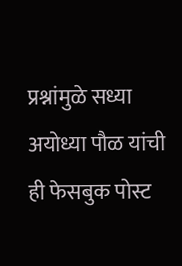प्रश्नांमुळे सध्या अयोध्या पौळ यांची ही फेसबुक पोस्ट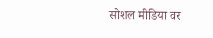सोशल मीडिया वर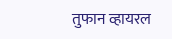तुफान व्हायरल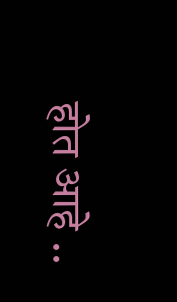होत आहे ..